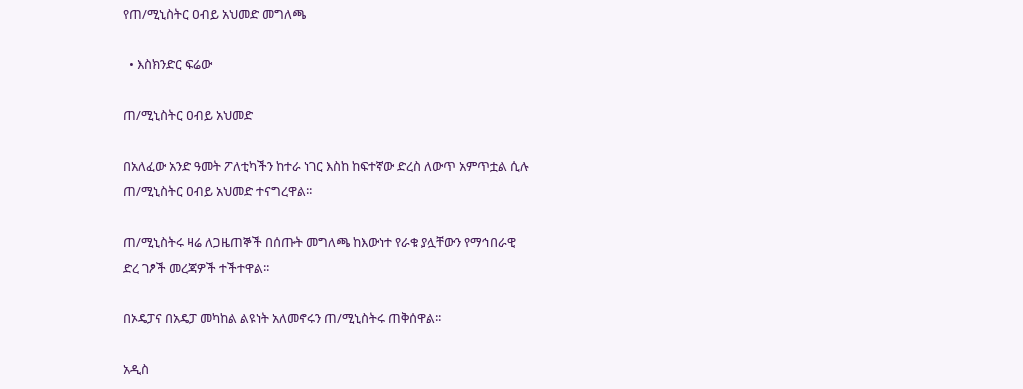የጠ/ሚኒስትር ዐብይ አህመድ መግለጫ

  • እስክንድር ፍሬው

ጠ/ሚኒስትር ዐብይ አህመድ

በአለፈው አንድ ዓመት ፖለቲካችን ከተራ ነገር እስከ ከፍተኛው ድረስ ለውጥ አምጥቷል ሲሉ ጠ/ሚኒስትር ዐብይ አህመድ ተናግረዋል፡፡

ጠ/ሚኒስትሩ ዛሬ ለጋዜጠኞች በሰጡት መግለጫ ከእውነተ የራቁ ያሏቸውን የማኅበራዊ ድረ ገፆች መረጃዎች ተችተዋል፡፡

በኦዴፓና በአዴፓ መካከል ልዩነት አለመኖሩን ጠ/ሚኒስትሩ ጠቅሰዋል፡፡

አዲስ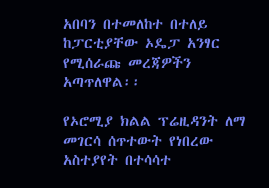አበባን በተመለከተ በተለይ ከፓርቲያቸው ኦዴፓ አንፃር የሚሰራጩ መረጃዎችን አጣጥለዋል፡፡

የኦሮሚያ ክልል ፕሬዚዳንት ለማ መገርሳ ሰጥተውት የነበረው አስተያየት በተሳሳተ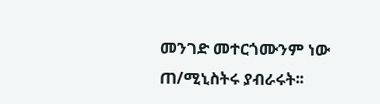መንገድ መተርጎሙንም ነው ጠ/ሚኒስትሩ ያብራሩት፡፡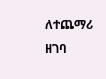ለተጨማሪ ዘገባ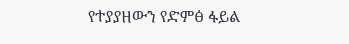የተያያዘውን የድምፅ ፋይል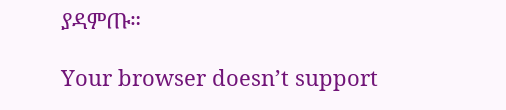ያዳምጡ።

Your browser doesn’t support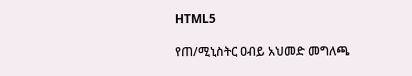HTML5

የጠ/ሚኒስትር ዐብይ አህመድ መግለጫ